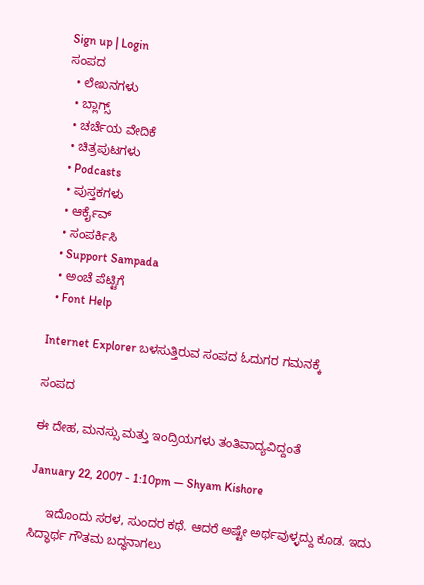Sign up | Login
ಸಂಪದ
  • ಲೇಖನಗಳು
  • ಬ್ಲಾಗ್ಸ್
  • ಚರ್ಚೆಯ ವೇದಿಕೆ
  • ಚಿತ್ರಪುಟಗಳು
  • Podcasts
  • ಪುಸ್ತಕಗಳು
  • ಆರ್ಕೈವ್
  • ಸಂಪರ್ಕಿಸಿ
  • Support Sampada
  • ಅಂಚೆ ಪೆಟ್ಟಿಗೆ
  • Font Help

Internet Explorer ಬಳಸುತ್ತಿರುವ ಸಂಪದ ಓದುಗರ ಗಮನಕ್ಕೆ

ಸಂಪದ

ಈ ದೇಹ, ಮನಸ್ಸು ಮತ್ತು ಇಂದ್ರಿಯಗಳು ತಂತಿವಾದ್ಯವಿದ್ದಂತೆ

January 22, 2007 - 1:10pm — Shyam Kishore

     ಇದೊಂದು ಸರಳ, ಸುಂದರ ಕಥೆ. ಆದರೆ ಅಷ್ಟೇ ಅರ್ಥವುಳ್ಳದ್ದು ಕೂಡ. ಇದು ಸಿದ್ಧಾರ್ಥ ಗೌತಮ ಬದ್ಧನಾಗಲು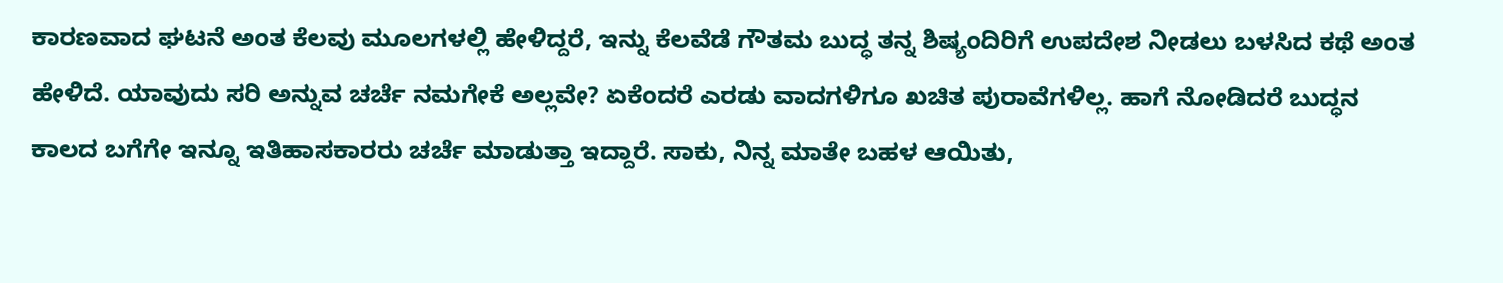ಕಾರಣವಾದ ಘಟನೆ ಅಂತ ಕೆಲವು ಮೂಲಗಳಲ್ಲಿ ಹೇಳಿದ್ದರೆ, ಇನ್ನು ಕೆಲವೆಡೆ ಗೌತಮ ಬುದ್ಧ ತನ್ನ ಶಿಷ್ಯಂದಿರಿಗೆ ಉಪದೇಶ ನೀಡಲು ಬಳಸಿದ ಕಥೆ ಅಂತ ಹೇಳಿದೆ. ಯಾವುದು ಸರಿ ಅನ್ನುವ ಚರ್ಚೆ ನಮಗೇಕೆ ಅಲ್ಲವೇ? ಏಕೆಂದರೆ ಎರಡು ವಾದಗಳಿಗೂ ಖಚಿತ ಪುರಾವೆಗಳಿಲ್ಲ. ಹಾಗೆ ನೋಡಿದರೆ ಬುದ್ಧನ ಕಾಲದ ಬಗೆಗೇ ಇನ್ನೂ ಇತಿಹಾಸಕಾರರು ಚರ್ಚೆ ಮಾಡುತ್ತಾ ಇದ್ದಾರೆ. ಸಾಕು, ನಿನ್ನ ಮಾತೇ ಬಹಳ ಆಯಿತು,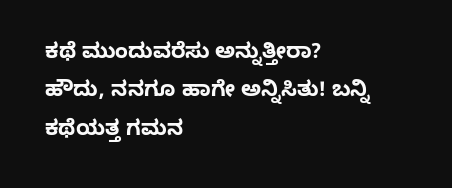ಕಥೆ ಮುಂದುವರೆಸು ಅನ್ನುತ್ತೀರಾ? ಹೌದು, ನನಗೂ ಹಾಗೇ ಅನ್ನಿಸಿತು! ಬನ್ನಿ ಕಥೆಯತ್ತ ಗಮನ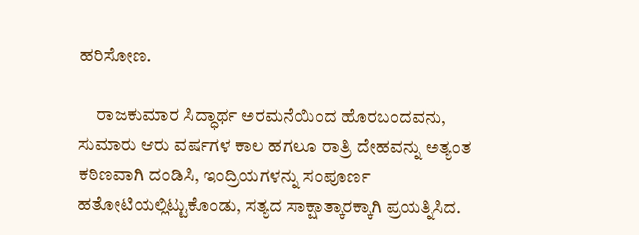ಹರಿಸೋಣ.

     ರಾಜಕುಮಾರ ಸಿದ್ಧಾರ್ಥ ಅರಮನೆಯಿಂದ ಹೊರಬಂದವನು, ಸುಮಾರು ಆರು ವರ್ಷಗಳ ಕಾಲ ಹಗಲೂ ರಾತ್ರಿ ದೇಹವನ್ನು ಅತ್ಯಂತ ಕಠಿಣವಾಗಿ ದಂಡಿಸಿ, ಇಂದ್ರಿಯಗಳನ್ನು ಸಂಪೂರ್ಣ ಹತೋಟಿಯಲ್ಲಿಟ್ಟುಕೊಂಡು, ಸತ್ಯದ ಸಾಕ್ಷಾತ್ಕಾರಕ್ಕಾಗಿ ಪ್ರಯತ್ನಿಸಿದ.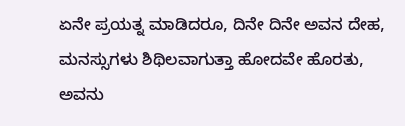ಏನೇ ಪ್ರಯತ್ನ ಮಾಡಿದರೂ, ದಿನೇ ದಿನೇ ಅವನ ದೇಹ, ಮನಸ್ಸುಗಳು ಶಿಥಿಲವಾಗುತ್ತಾ ಹೋದವೇ ಹೊರತು, ಅವನು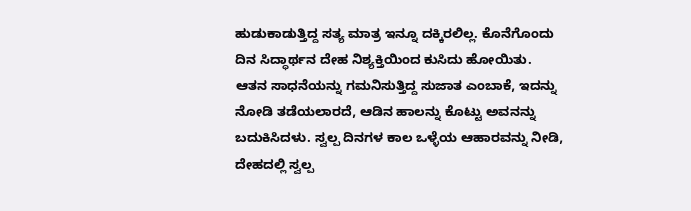ಹುಡುಕಾಡುತ್ತಿದ್ದ ಸತ್ಯ ಮಾತ್ರ ಇನ್ನೂ ದಕ್ಕಿರಲಿಲ್ಲ. ಕೊನೆಗೊಂದು ದಿನ ಸಿದ್ಧಾರ್ಥನ ದೇಹ ನಿಶ್ಯಕ್ತಿಯಿಂದ ಕುಸಿದು ಹೋಯಿತು. ಆತನ ಸಾಧನೆಯನ್ನು ಗಮನಿಸುತ್ತಿದ್ದ ಸುಜಾತ ಎಂಬಾಕೆ, ಇದನ್ನು ನೋಡಿ ತಡೆಯಲಾರದೆ, ಆಡಿನ ಹಾಲನ್ನು ಕೊಟ್ಟು ಅವನನ್ನು ಬದುಕಿಸಿದಳು. ಸ್ವಲ್ಪ ದಿನಗಳ ಕಾಲ ಒಳ್ಳೆಯ ಆಹಾರವನ್ನು ನೀಡಿ, ದೇಹದಲ್ಲಿ ಸ್ವಲ್ಪ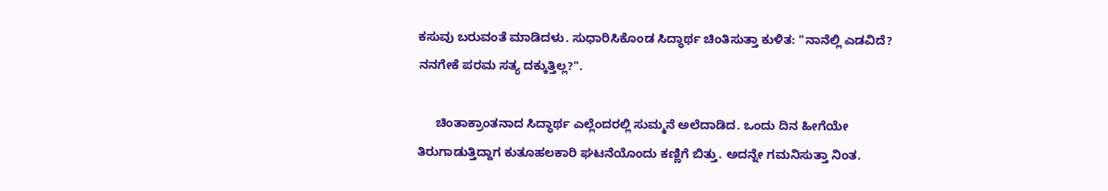ಕಸುವು ಬರುವಂತೆ ಮಾಡಿದಳು. ಸುಧಾರಿಸಿಕೊಂಡ ಸಿದ್ಧಾರ್ಥ ಚಿಂತಿಸುತ್ತಾ ಕುಳಿತ: "ನಾನೆಲ್ಲಿ ಎಡವಿದೆ? ನನಗೇಕೆ ಪರಮ ಸತ್ಯ ದಕ್ಕುತ್ತಿಲ್ಲ?".

     ಚಿಂತಾಕ್ರಾಂತನಾದ ಸಿದ್ಧಾರ್ಥ ಎಲ್ಲೆಂದರಲ್ಲಿ ಸುಮ್ಮನೆ ಅಲೆದಾಡಿದ. ಒಂದು ದಿನ ಹೀಗೆಯೇ ತಿರುಗಾಡುತ್ತಿದ್ದಾಗ ಕುತೂಹಲಕಾರಿ ಘಟನೆಯೊಂದು ಕಣ್ಣಿಗೆ ಬಿತ್ತು. ಅದನ್ನೇ ಗಮನಿಸುತ್ತಾ ನಿಂತ.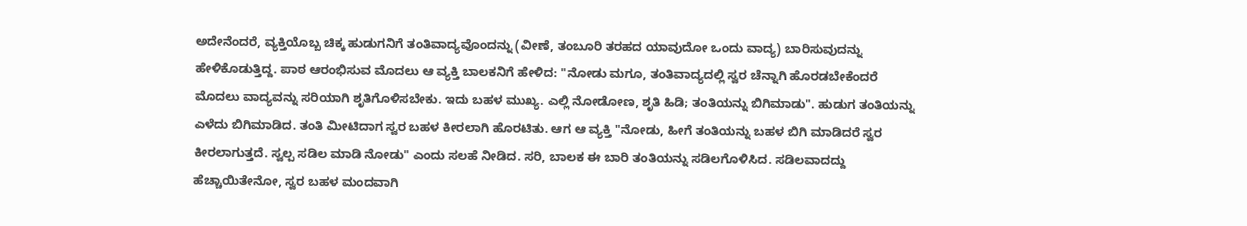ಅದೇನೆಂದರೆ, ವ್ಯಕ್ತಿಯೊಬ್ಬ ಚಿಕ್ಕ ಹುಡುಗನಿಗೆ ತಂತಿವಾದ್ಯವೊಂದನ್ನು (ವೀಣೆ, ತಂಬೂರಿ ತರಹದ ಯಾವುದೋ ಒಂದು ವಾದ್ಯ) ಬಾರಿಸುವುದನ್ನು ಹೇಳಿಕೊಡುತ್ತಿದ್ದ. ಪಾಠ ಆರಂಭಿಸುವ ಮೊದಲು ಆ ವ್ಯಕ್ತಿ ಬಾಲಕನಿಗೆ ಹೇಳಿದ: "ನೋಡು ಮಗೂ, ತಂತಿವಾದ್ಯದಲ್ಲಿ ಸ್ವರ ಚೆನ್ನಾಗಿ ಹೊರಡಬೇಕೆಂದರೆ ಮೊದಲು ವಾದ್ಯವನ್ನು ಸರಿಯಾಗಿ ಶೃತಿಗೊಳಿಸಬೇಕು. ಇದು ಬಹಳ ಮುಖ್ಯ. ಎಲ್ಲಿ ನೋಡೋಣ, ಶೃತಿ ಹಿಡಿ; ತಂತಿಯನ್ನು ಬಿಗಿಮಾಡು". ಹುಡುಗ ತಂತಿಯನ್ನು ಎಳೆದು ಬಿಗಿಮಾಡಿದ. ತಂತಿ ಮೀಟಿದಾಗ ಸ್ವರ ಬಹಳ ಕೀರಲಾಗಿ ಹೊರಟಿತು. ಆಗ ಆ ವ್ಯಕ್ತಿ "ನೋಡು, ಹೀಗೆ ತಂತಿಯನ್ನು ಬಹಳ ಬಿಗಿ ಮಾಡಿದರೆ ಸ್ವರ ಕೀರಲಾಗುತ್ತದೆ. ಸ್ವಲ್ಪ ಸಡಿಲ ಮಾಡಿ ನೋಡು" ಎಂದು ಸಲಹೆ ನೀಡಿದ. ಸರಿ, ಬಾಲಕ ಈ ಬಾರಿ ತಂತಿಯನ್ನು ಸಡಿಲಗೊಳಿಸಿದ. ಸಡಿಲವಾದದ್ದು ಹೆಚ್ಚಾಯಿತೇನೋ, ಸ್ವರ ಬಹಳ ಮಂದವಾಗಿ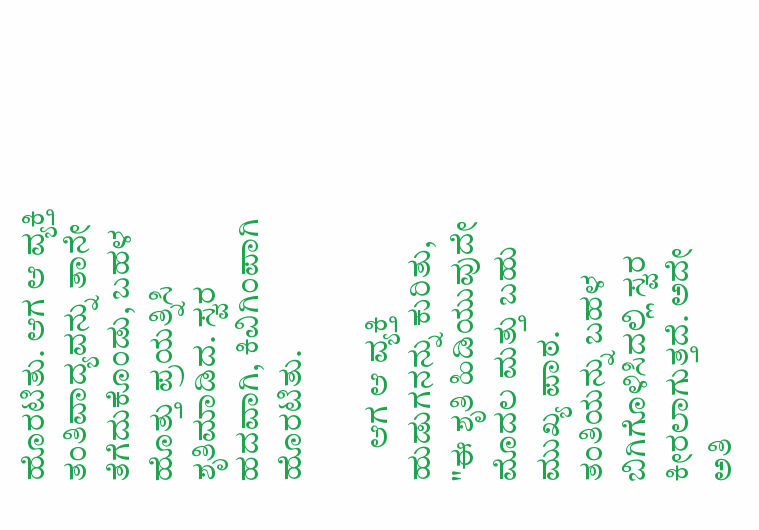ಹೊರಟಿತು. ಆಗ ಆ ವ್ಯಕ್ತಿ ತಂತಿವಾದ್ಯವನ್ನು ತಾನೇ ತೆಗೆದುಕೊಂಡು, ಬಹಳ ಹೊತ್ತು ಪ್ರಯತ್ನಿಸಿ ಶೃತಿಮಾಡಿದ. ಸ್ವರ ಹದವಾಗಿ, ಕಿವಿಗಿಂಪಾಗಿ ಹೊರಟಿತು.

     ಆಗ ಆ ವ್ಯಕ್ತಿ ಹುಡುಗನನ್ನು ಕುರಿತು, "ಈ ಶೃತಿ ಹಿಡಿಯುವುದೇ ಮೊದಲ ಮತ್ತು ಬಹು ಮುಖ್ಯ ಪಾಠ. ತಂತಿಯನ್ನು ಬಹಳ ಬಿಗಿಗೊಳಿಸಿದಲ್ಲಿ ಸ್ವರ ಕೀರಲಾಗುತ್ತದೆ. ಅದೇ ಅತಿ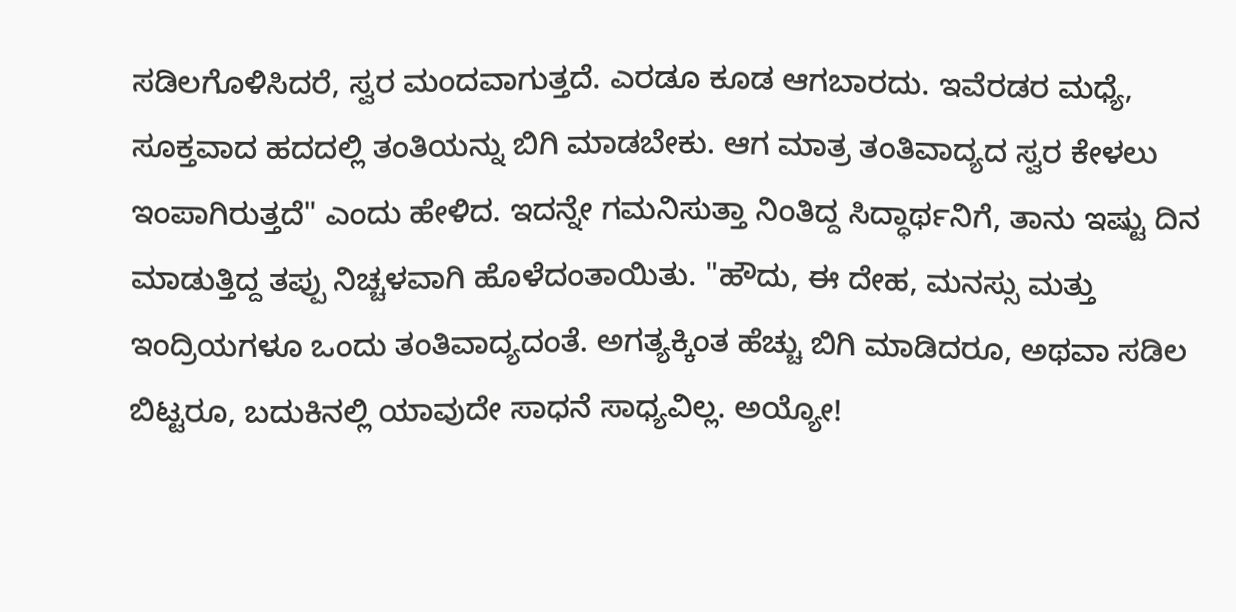ಸಡಿಲಗೊಳಿಸಿದರೆ, ಸ್ವರ ಮಂದವಾಗುತ್ತದೆ. ಎರಡೂ ಕೂಡ ಆಗಬಾರದು. ಇವೆರಡರ ಮಧ್ಯೆ, ಸೂಕ್ತವಾದ ಹದದಲ್ಲಿ ತಂತಿಯನ್ನು ಬಿಗಿ ಮಾಡಬೇಕು. ಆಗ ಮಾತ್ರ ತಂತಿವಾದ್ಯದ ಸ್ವರ ಕೇಳಲು ಇಂಪಾಗಿರುತ್ತದೆ" ಎಂದು ಹೇಳಿದ. ಇದನ್ನೇ ಗಮನಿಸುತ್ತಾ ನಿಂತಿದ್ದ ಸಿದ್ಧಾರ್ಥನಿಗೆ, ತಾನು ಇಷ್ಟು ದಿನ ಮಾಡುತ್ತಿದ್ದ ತಪ್ಪು ನಿಚ್ಚಳವಾಗಿ ಹೊಳೆದಂತಾಯಿತು. "ಹೌದು, ಈ ದೇಹ, ಮನಸ್ಸು ಮತ್ತು ಇಂದ್ರಿಯಗಳೂ ಒಂದು ತಂತಿವಾದ್ಯದಂತೆ. ಅಗತ್ಯಕ್ಕಿಂತ ಹೆಚ್ಚು ಬಿಗಿ ಮಾಡಿದರೂ, ಅಥವಾ ಸಡಿಲ ಬಿಟ್ಟರೂ, ಬದುಕಿನಲ್ಲಿ ಯಾವುದೇ ಸಾಧನೆ ಸಾಧ್ಯವಿಲ್ಲ. ಅಯ್ಯೋ!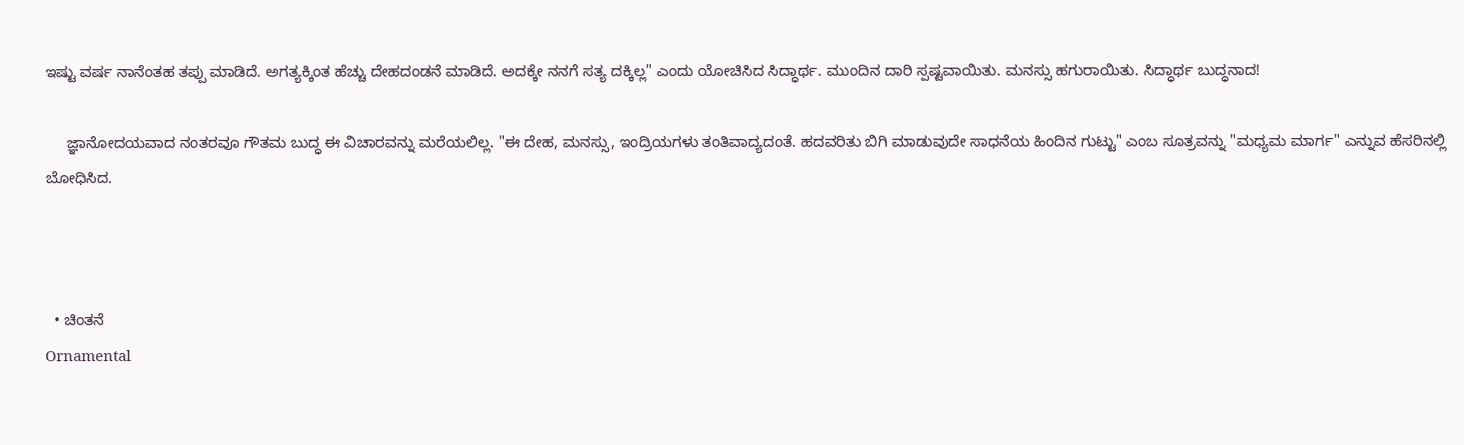ಇಷ್ಟು ವರ್ಷ ನಾನೆಂತಹ ತಪ್ಪು ಮಾಡಿದೆ. ಅಗತ್ಯಕ್ಕಿಂತ ಹೆಚ್ಚು ದೇಹದಂಡನೆ ಮಾಡಿದೆ. ಅದಕ್ಕೇ ನನಗೆ ಸತ್ಯ ದಕ್ಕಿಲ್ಲ" ಎಂದು ಯೋಚಿಸಿದ ಸಿದ್ಧಾರ್ಥ. ಮುಂದಿನ ದಾರಿ ಸ್ಪಷ್ಟವಾಯಿತು. ಮನಸ್ಸು ಹಗುರಾಯಿತು. ಸಿದ್ಧಾರ್ಥ ಬುದ್ಧನಾದ!

     ಜ್ಞಾನೋದಯವಾದ ನಂತರವೂ ಗೌತಮ ಬುದ್ಧ ಈ ವಿಚಾರವನ್ನು ಮರೆಯಲಿಲ್ಲ. "ಈ ದೇಹ, ಮನಸ್ಸು, ಇಂದ್ರಿಯಗಳು ತಂತಿವಾದ್ಯದಂತೆ. ಹದವರಿತು ಬಿಗಿ ಮಾಡುವುದೇ ಸಾಧನೆಯ ಹಿಂದಿನ ಗುಟ್ಟು" ಎಂಬ ಸೂತ್ರವನ್ನು "ಮಧ್ಯಮ ಮಾರ್ಗ" ಎನ್ನುವ ಹೆಸರಿನಲ್ಲಿ ಬೋಧಿಸಿದ.



  • ಚಿಂತನೆ
Ornamental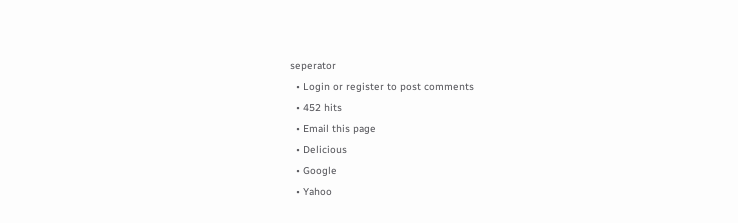seperator
  • Login or register to post comments
  • 452 hits
  • Email this page
  • Delicious
  • Google
  • Yahoo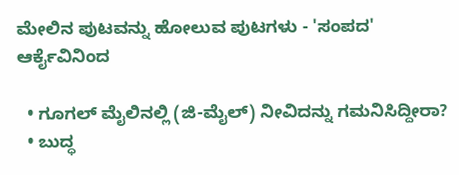ಮೇಲಿನ ಪುಟವನ್ನು ಹೋಲುವ ಪುಟಗಳು - 'ಸಂಪದ' ಆರ್ಕೈವಿನಿಂದ

  • ಗೂಗಲ್ ಮೈಲಿನಲ್ಲಿ (ಜಿ-ಮೈಲ್) ನೀವಿದನ್ನು ಗಮನಿಸಿದ್ದೀರಾ?
  • ಬುದ್ಧ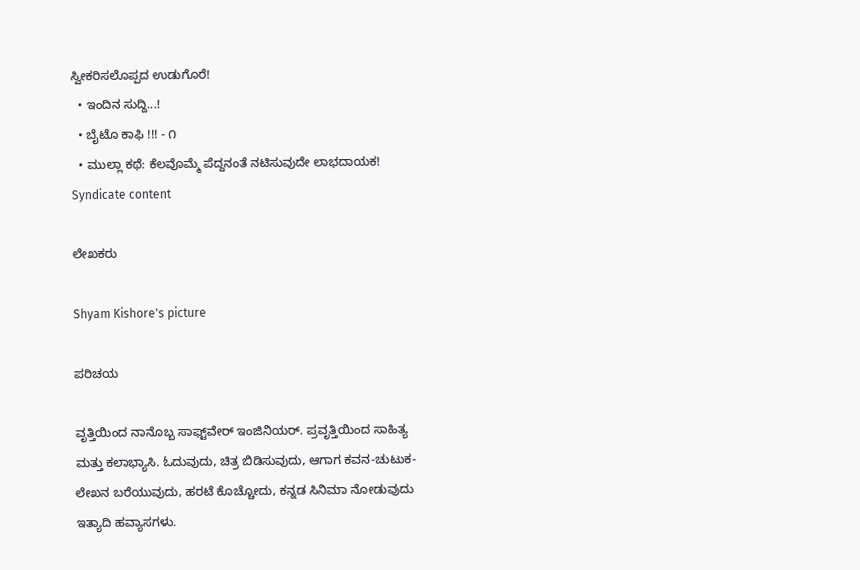ಸ್ವೀಕರಿಸಲೊಪ್ಪದ ಉಡುಗೊರೆ!
  • ಇಂದಿನ ಸುದ್ದಿ...!
  • ಬೈಟೊ ಕಾಫಿ !!! - ೧
  • ಮುಲ್ಲಾ ಕಥೆ: ಕೆಲವೊಮ್ಮೆ ಪೆದ್ದನಂತೆ ನಟಿಸುವುದೇ ಲಾಭದಾಯಕ!
Syndicate content

ಲೇಖಕರು

Shyam Kishore's picture

ಪರಿಚಯ

ವೃತ್ತಿಯಿಂದ ನಾನೊಬ್ಬ ಸಾಫ್ಟ್‌ವೇರ್ ಇಂಜಿನಿಯರ್. ಪ್ರವೃತ್ತಿಯಿಂದ ಸಾಹಿತ್ಯ ಮತ್ತು ಕಲಾಭ್ಯಾಸಿ. ಓದುವುದು, ಚಿತ್ರ ಬಿಡಿಸುವುದು, ಆಗಾಗ ಕವನ-ಚುಟುಕ-ಲೇಖನ ಬರೆಯುವುದು, ಹರಟೆ ಕೊಚ್ಚೋದು, ಕನ್ನಡ ಸಿನಿಮಾ ನೋಡುವುದು ಇತ್ಯಾದಿ ಹವ್ಯಾಸಗಳು.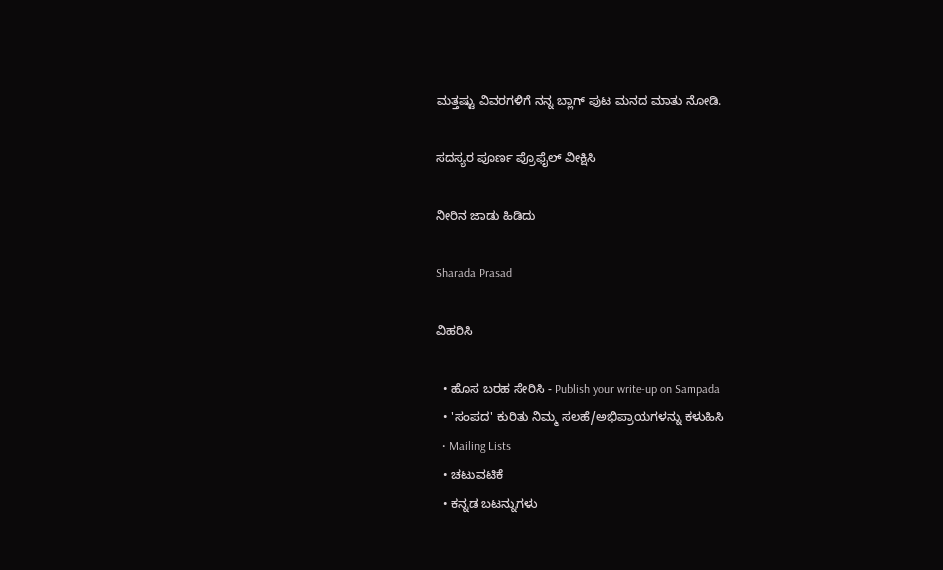ಮತ್ತಷ್ಟು ವಿವರಗಳಿಗೆ ನನ್ನ ಬ್ಲಾಗ್ ಪುಟ ಮನದ ಮಾತು ನೋಡಿ.

ಸದಸ್ಯರ ಪೂರ್ಣ ಪ್ರೊಫೈಲ್ ವೀಕ್ಷಿಸಿ

ನೀರಿನ ಜಾಡು ಹಿಡಿದು

Sharada Prasad

ವಿಹರಿಸಿ

  • ಹೊಸ ಬರಹ ಸೇರಿಸಿ - Publish your write-up on Sampada
  • 'ಸಂಪದ' ಕುರಿತು ನಿಮ್ಮ ಸಲಹೆ/ಅಭಿಪ್ರಾಯಗಳನ್ನು ಕಳುಹಿಸಿ
  • Mailing Lists
  • ಚಟುವಟಿಕೆ
  • ಕನ್ನಡ ಬಟನ್ನುಗಳು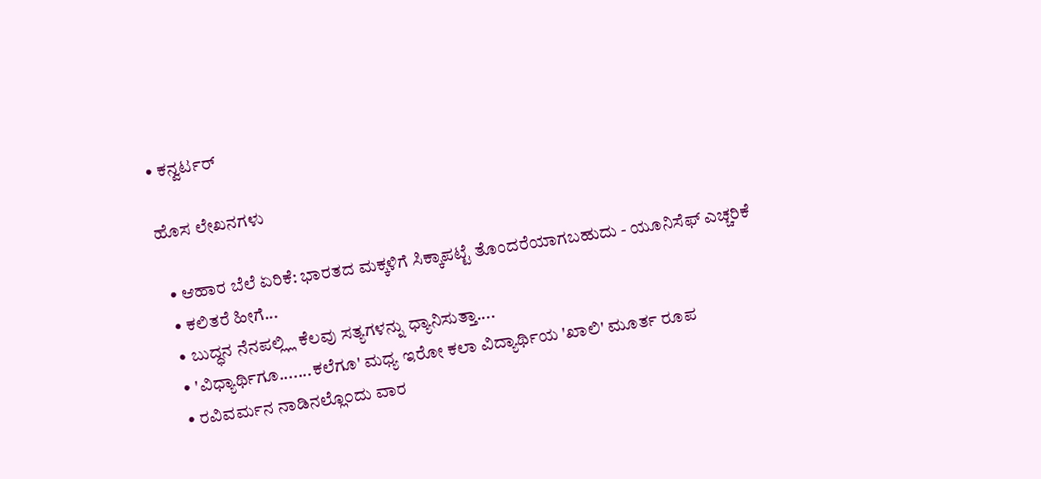• ಕನ್ವರ್ಟರ್

ಹೊಸ ಲೇಖನಗಳು

  • ಆಹಾರ ಬೆಲೆ ಏರಿಕೆ: ಭಾರತದ ಮಕ್ಕಳಿಗೆ ಸಿಕ್ಕಾಪಟ್ಟೆ ತೊಂದರೆಯಾಗಬಹುದು - ಯೂನಿಸೆಫ್ ಎಚ್ಚರಿಕೆ
  • ಕಲಿತರೆ ಹೀಗೆ...
  • ಬುದ್ಧನ ನೆನಪಲ್ಲ್ಲಿ ಕೆಲವು ಸತ್ಯಗಳನ್ನು ಧ್ಯಾನಿಸುತ್ತಾ....
  • 'ವಿಧ್ಯಾರ್ಥಿಗೂ.......ಕಲೆಗೂ' ಮಧ್ಯ ಇರೋ ಕಲಾ ವಿದ್ಯಾರ್ಥಿಯ 'ಖಾಲಿ' ಮೂರ್ತ ರೂಪ
  • ರವಿವರ್ಮನ ನಾಡಿನಲ್ಲೊ೦ದು ವಾರ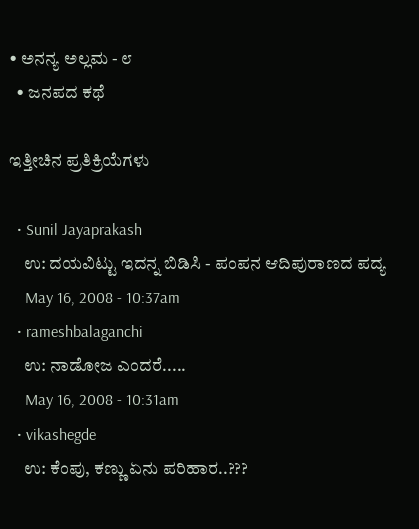• ಅನನ್ಯ ಅಲ್ಲಮ - ೮
  • ಜನಪದ ಕಥೆ

ಇತ್ತೀಚಿನ ಪ್ರತಿಕ್ರಿಯೆಗಳು

  • Sunil Jayaprakash
    ಉ: ದಯವಿಟ್ಟು ಇದನ್ನ ಬಿಡಿಸಿ - ಪಂಪನ ಆದಿಪುರಾಣದ ಪದ್ಯ
    May 16, 2008 - 10:37am
  • rameshbalaganchi
    ಉ: ನಾಡೋಜ ಎಂದರೆ.....
    May 16, 2008 - 10:31am
  • vikashegde
    ಉ: ಕೆಂಪು, ಕಣ್ಣು ಏನು ಪರಿಹಾರ..???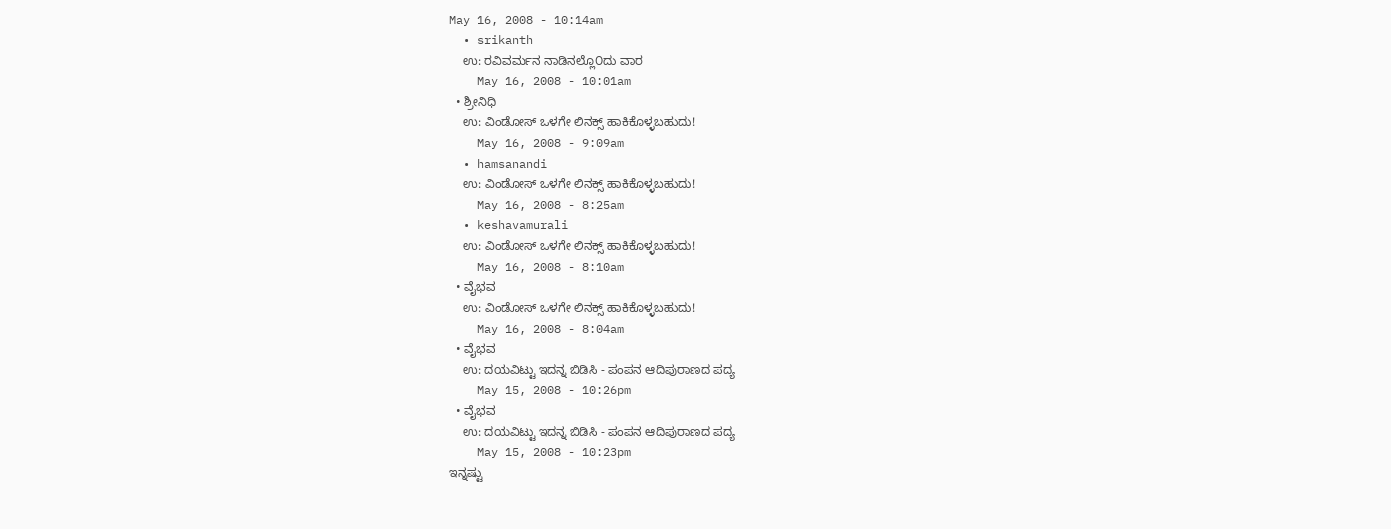May 16, 2008 - 10:14am
  • srikanth
    ಉ: ರವಿವರ್ಮನ ನಾಡಿನಲ್ಲೊ೦ದು ವಾರ
    May 16, 2008 - 10:01am
  • ಶ್ರೀನಿಧಿ
    ಉ: ವಿಂಡೋಸ್ ಒಳಗೇ ಲಿನಕ್ಸ್ ಹಾಕಿಕೊಳ್ಳಬಹುದು!
    May 16, 2008 - 9:09am
  • hamsanandi
    ಉ: ವಿಂಡೋಸ್ ಒಳಗೇ ಲಿನಕ್ಸ್ ಹಾಕಿಕೊಳ್ಳಬಹುದು!
    May 16, 2008 - 8:25am
  • keshavamurali
    ಉ: ವಿಂಡೋಸ್ ಒಳಗೇ ಲಿನಕ್ಸ್ ಹಾಕಿಕೊಳ್ಳಬಹುದು!
    May 16, 2008 - 8:10am
  • ವೈಭವ
    ಉ: ವಿಂಡೋಸ್ ಒಳಗೇ ಲಿನಕ್ಸ್ ಹಾಕಿಕೊಳ್ಳಬಹುದು!
    May 16, 2008 - 8:04am
  • ವೈಭವ
    ಉ: ದಯವಿಟ್ಟು ಇದನ್ನ ಬಿಡಿಸಿ - ಪಂಪನ ಆದಿಪುರಾಣದ ಪದ್ಯ
    May 15, 2008 - 10:26pm
  • ವೈಭವ
    ಉ: ದಯವಿಟ್ಟು ಇದನ್ನ ಬಿಡಿಸಿ - ಪಂಪನ ಆದಿಪುರಾಣದ ಪದ್ಯ
    May 15, 2008 - 10:23pm
ಇನ್ನಷ್ಟು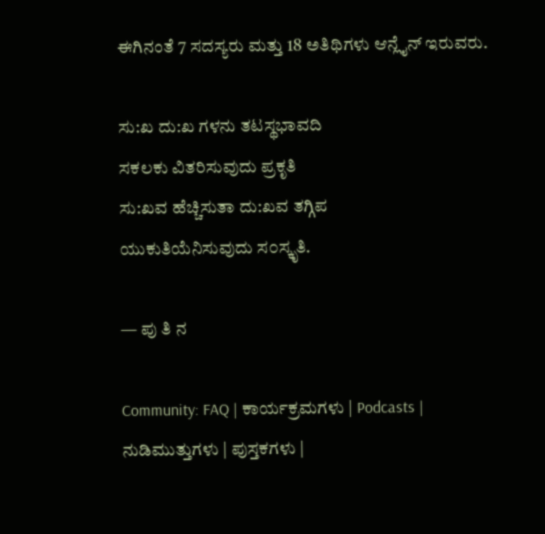ಈಗಿನಂತೆ 7 ಸದಸ್ಯರು ಮತ್ತು 18 ಅತಿಥಿಗಳು ಆನ್ಲೈನ್ ಇರುವರು.

ಸು:ಖ ದು:ಖ ಗಳನು ತಟಸ್ಥಭಾವದಿ
ಸಕಲಕು ವಿತರಿಸುವುದು ಪ್ರಕೃತಿ
ಸು:ಖವ ಹೆಚ್ಚಿಸುತಾ ದು:ಖವ ತಗ್ಗಿಪ
ಯುಕುತಿಯೆನಿಸುವುದು ಸ೦ಸ್ಕೃತಿ.

— ಪು ತಿ ನ

Community: FAQ | ಕಾರ್ಯಕ್ರಮಗಳು | Podcasts | ನುಡಿಮುತ್ತುಗಳು | ಪುಸ್ತಕಗಳು |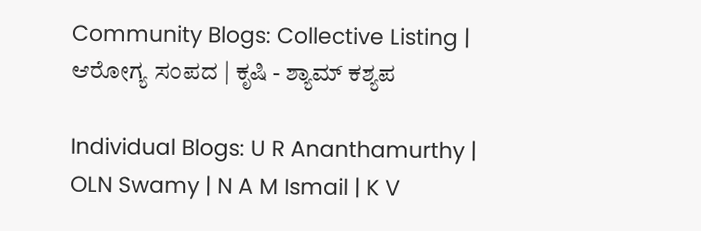Community Blogs: Collective Listing | ಆರೋಗ್ಯ ಸಂಪದ | ಕೃಷಿ - ಶ್ಯಾಮ್ ಕಶ್ಯಪ

Individual Blogs: U R Ananthamurthy | OLN Swamy | N A M Ismail | K V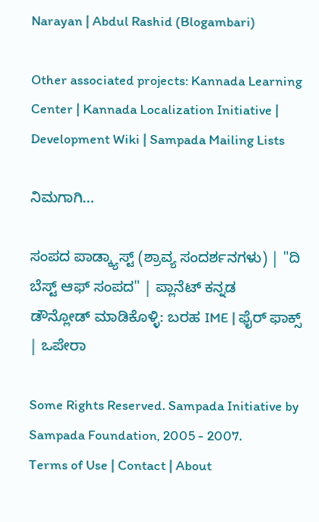Narayan | Abdul Rashid (Blogambari)

Other associated projects: Kannada Learning Center | Kannada Localization Initiative | Development Wiki | Sampada Mailing Lists

ನಿಮಗಾಗಿ...

ಸಂಪದ ಪಾಡ್ಕ್ಯಾಸ್ಟ್ (ಶ್ರಾವ್ಯ ಸಂದರ್ಶನಗಳು) | "ದಿ ಬೆಸ್ಟ್ ಆಫ್ ಸಂಪದ" | ಪ್ಲಾನೆಟ್ ಕನ್ನಡ
ಡೌನ್ಲೋಡ್ ಮಾಡಿಕೊಳ್ಳಿ: ಬರಹ IME | ಫೈರ್ ಫಾಕ್ಸ್ | ಒಪೇರಾ

Some Rights Reserved. Sampada Initiative by Sampada Foundation, 2005 - 2007.
Terms of Use | Contact | About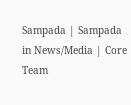Sampada | Sampada in News/Media | Core Team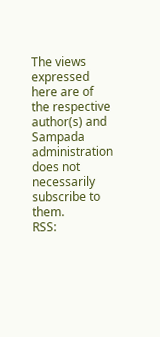The views expressed here are of the respective author(s) and Sampada administration does not necessarily subscribe to them.
RSS: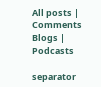All posts | Comments
Blogs | Podcasts

separator